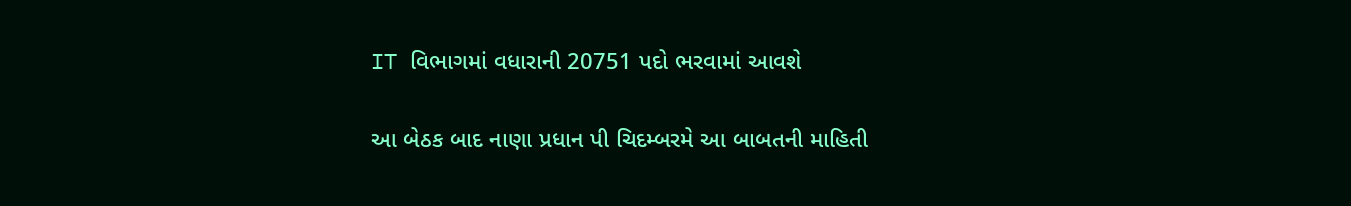IT વિભાગમાં વધારાની 20751 પદો ભરવામાં આવશે

આ બેઠક બાદ નાણા પ્રધાન પી ચિદમ્બરમે આ બાબતની માહિતી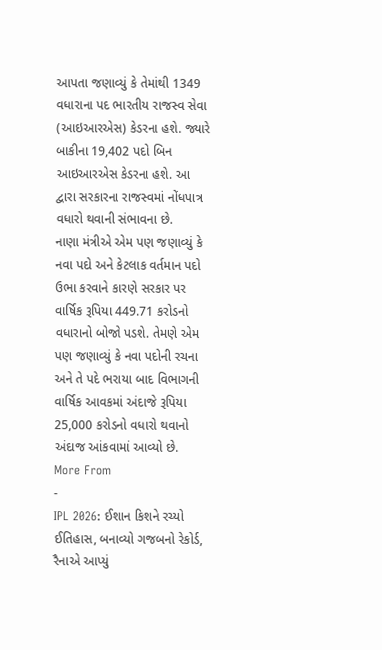આપતા જણાવ્યું કે તેમાંથી 1349 વધારાના પદ ભારતીય રાજસ્વ સેવા (આઇઆરએસ) કેડરના હશે. જ્યારે બાકીના 19,402 પદો બિન આઇઆરએસ કેડરના હશે. આ દ્વારા સરકારના રાજસ્વમાં નોંધપાત્ર વધારો થવાની સંભાવના છે.
નાણા મંત્રીએ એમ પણ જણાવ્યું કે નવા પદો અને કેટલાક વર્તમાન પદો ઉભા કરવાને કારણે સરકાર પર વાર્ષિક રૂપિયા 449.71 કરોડનો વધારાનો બોજો પડશે. તેમણે એમ પણ જણાવ્યું કે નવા પદોની રચના અને તે પદે ભરાયા બાદ વિભાગની વાર્ષિક આવકમાં અંદાજે રૂપિયા 25,000 કરોડનો વધારો થવાનો અંદાજ આંકવામાં આવ્યો છે.
More From
-
IPL 2026: ઈશાન કિશને રચ્યો ઈતિહાસ, બનાવ્યો ગજબનો રેકોર્ડ, રૈનાએ આપ્યું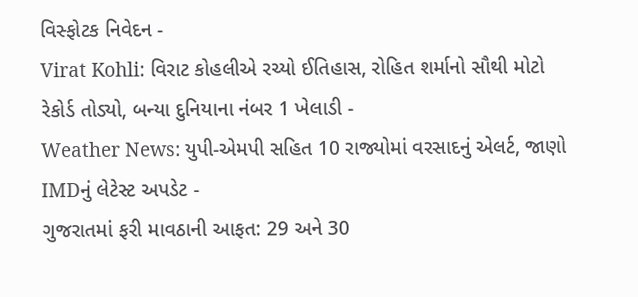વિસ્ફોટક નિવેદન -
Virat Kohli: વિરાટ કોહલીએ રચ્યો ઈતિહાસ, રોહિત શર્માનો સૌથી મોટો રેકોર્ડ તોડ્યો, બન્યા દુનિયાના નંબર 1 ખેલાડી -
Weather News: યુપી-એમપી સહિત 10 રાજ્યોમાં વરસાદનું એલર્ટ, જાણો IMDનું લેટેસ્ટ અપડેટ -
ગુજરાતમાં ફરી માવઠાની આફત: 29 અને 30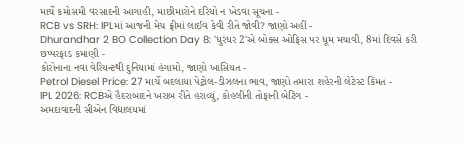માર્ચે કમોસમી વરસાદની આગાહી, માછીમારોને દરિયો ન ખેડવા સૂચના -
RCB vs SRH: IPLમાં આજની મેચ ફ્રીમાં લાઈવ કેવી રીતે જોવી? જાણો અહીં -
Dhurandhar 2 BO Collection Day 8: 'ધુરંધર 2'એ બોક્સ ઓફિસ પર ધૂમ મચાવી, 8માં દિવસે કરી છપ્પરફાડ કમાણી -
કોરોનાના નવા વેરિયન્ટથી દુનિયામાં હંગામો, જાણો ખાસિયત -
Petrol Diesel Price: 27 માર્ચે બદલાયા પેટ્રોલ-ડીઝલના ભાવ, જાણો તમારા શહેરની લેટેસ્ટ કિંમત -
IPL 2026: RCBએ હૈદરાબાદને ખરાબ રીતે હરાવ્યું, કોહલીની તોફાની બેટિંગ -
અમદાવાદની સીએન વિદ્યાલયમાં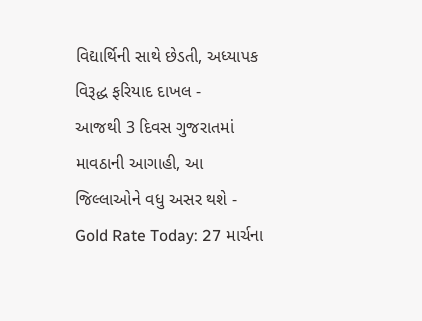વિદ્યાર્થિની સાથે છેડતી, અધ્યાપક વિરૂદ્ધ ફરિયાદ દાખલ -
આજથી 3 દિવસ ગુજરાતમાં માવઠાની આગાહી, આ જિલ્લાઓને વધુ અસર થશે -
Gold Rate Today: 27 માર્ચના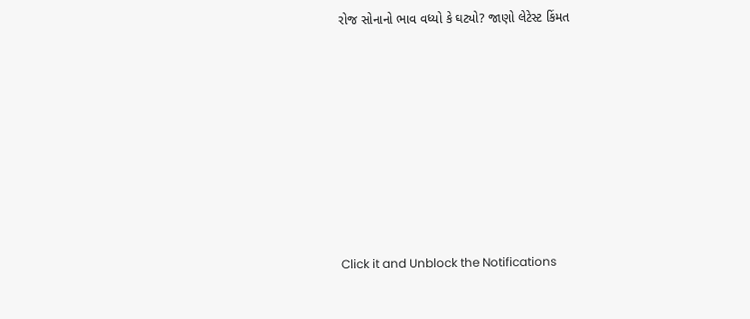રોજ સોનાનો ભાવ વધ્યો કે ઘટ્યો? જાણો લેટેસ્ટ કિંમત









Click it and Unblock the Notifications